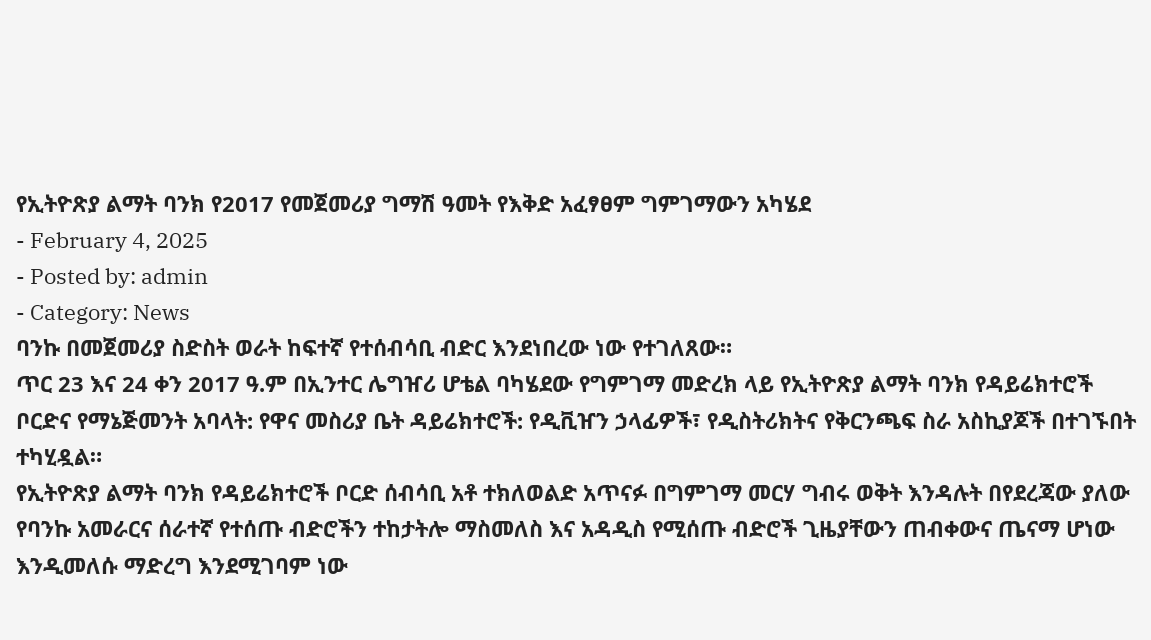የኢትዮጽያ ልማት ባንክ የ2017 የመጀመሪያ ግማሽ ዓመት የእቅድ አፈፃፀም ግምገማውን አካሄደ
- February 4, 2025
- Posted by: admin
- Category: News
ባንኩ በመጀመሪያ ስድስት ወራት ከፍተኛ የተሰብሳቢ ብድር እንደነበረው ነው የተገለጸው።
ጥር 23 እና 24 ቀን 2017 ዓ.ም በኢንተር ሌግዠሪ ሆቴል ባካሄደው የግምገማ መድረክ ላይ የኢትዮጽያ ልማት ባንክ የዳይሬክተሮች ቦርድና የማኔጅመንት አባላት: የዋና መስሪያ ቤት ዳይሬክተሮች: የዲቪዠን ኃላፊዎች፣ የዲስትሪክትና የቅርንጫፍ ስራ አስኪያጆች በተገኙበት ተካሂዷል።
የኢትዮጽያ ልማት ባንክ የዳይሬክተሮች ቦርድ ሰብሳቢ አቶ ተክለወልድ አጥናፉ በግምገማ መርሃ ግብሩ ወቅት እንዳሉት በየደረጃው ያለው የባንኩ አመራርና ሰራተኛ የተሰጡ ብድሮችን ተከታትሎ ማስመለስ እና አዳዲስ የሚሰጡ ብድሮች ጊዜያቸውን ጠብቀውና ጤናማ ሆነው እንዲመለሱ ማድረግ እንደሚገባም ነው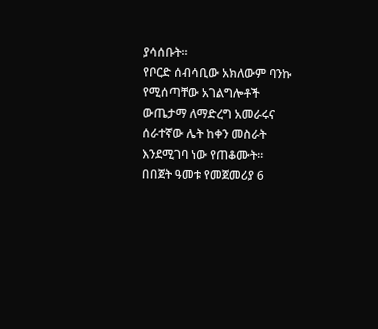ያሳሰቡት።
የቦርድ ሰብሳቢው አክለውም ባንኩ የሚሰጣቸው አገልግሎቶች ውጤታማ ለማድረግ አመራሩና ሰራተኛው ሌት ከቀን መስራት እንደሚገባ ነው የጠቆሙት።
በበጀት ዓመቱ የመጀመሪያ 6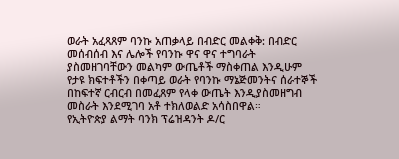ወራት አፈጻጸም ባንኩ አጠቃላይ በብድር መልቀቅ: በብድር መሰብሰብ እና ሌሎች የባንኩ ዋና ዋና ተግባራት ያስመዘገባቸውን መልካም ውጤቶች ማስቀጠል እንዲሁም የታዩ ክፍተቶችን በቀጣይ ወራት የባንኩ ማኔጅመንትና ሰራተኞች በከፍተኛ ርብርብ በመፈጸም የላቀ ውጤት እንዲያስመዘግብ መስራት እንደሚገባ አቶ ተክለወልድ አሳስበዋል።
የኢትዮጵያ ልማት ባንክ ፕሬዝዳንት ዶ/ር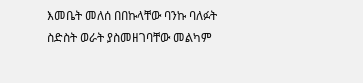እመቤት መለሰ በበኩላቸው ባንኩ ባለፉት ስድስት ወራት ያስመዘገባቸው መልካም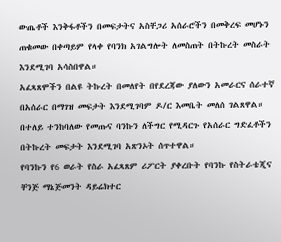ውጤቶች እንቅፋቶችን በመፍታትና አስቸጋሪ አሰራሮችን በመቅረፍ መሆኑን ጠቁመው በቀጣይም የላቀ የባንክ አገልግሎት ለመስጠት በትኩረት መስራት እንደሚገባ አሳስበዋል።
አፈጻጸሞችን በልዩ ትኩረት በመለየት በየደረጃው ያለውን አመራርና ሰራተኛ በአሰራር በማገዝ መፍታት እንደሚገባም ዶ/ር እመቤት መለሰ ገልጸዋል።
በተለይ ተንከባለው የመጡና ባንኩን ለችግር የሚዳርጉ የአሰራር ግድፈቶችን በትኩረት መፍታት እንደሚገባ አጽንኦት ሰጥተዋል።
የባንኩን የ6 ወራት የስራ አፈጻጸም ሪፖርት ያቀረቡት የባንኩ የስትራቴጂና ቸንጅ ማኔጅመንት ዳይሬክተር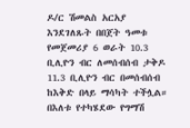ዶ/ር ሽመልስ አርአያ እንደገለጹት በበጀት ዓመቱ የመጀመሪያ 6 ወራት 10.3 ቢሊዮን ብር ለመሰብሰብ ታቅዶ 11.3 ቢሊዮን ብር በመሰብሰብ ከእቅድ በላይ ማሳካት ተችሏል።
በእለቱ የተካሄደው የግማሽ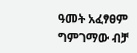ዓመት አፈፃፀም ግምገማው ብቻ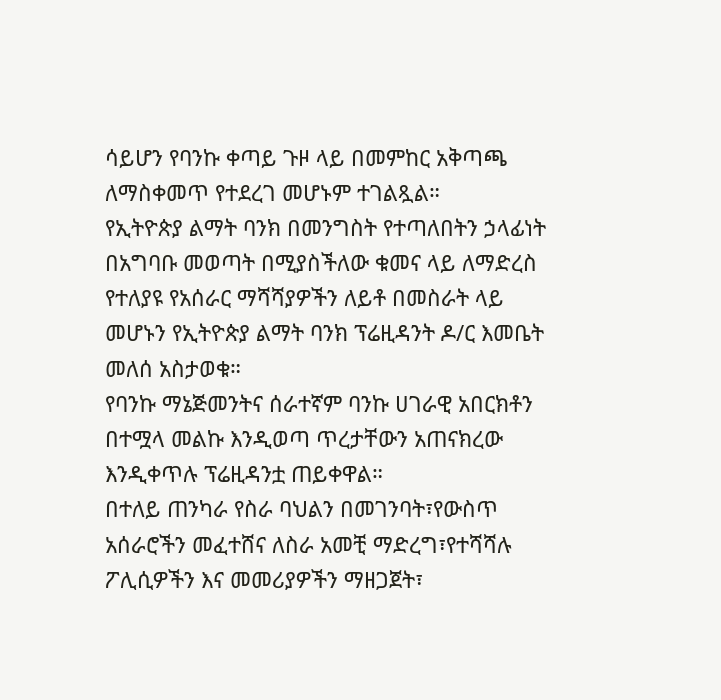ሳይሆን የባንኩ ቀጣይ ጉዞ ላይ በመምከር አቅጣጫ ለማስቀመጥ የተደረገ መሆኑም ተገልጿል።
የኢትዮጵያ ልማት ባንክ በመንግስት የተጣለበትን ኃላፊነት በአግባቡ መወጣት በሚያስችለው ቁመና ላይ ለማድረስ የተለያዩ የአሰራር ማሻሻያዎችን ለይቶ በመስራት ላይ መሆኑን የኢትዮጵያ ልማት ባንክ ፕሬዚዳንት ዶ/ር እመቤት መለሰ አስታወቁ።
የባንኩ ማኔጅመንትና ሰራተኛም ባንኩ ሀገራዊ አበርክቶን በተሟላ መልኩ እንዲወጣ ጥረታቸውን አጠናክረው እንዲቀጥሉ ፕሬዚዳንቷ ጠይቀዋል።
በተለይ ጠንካራ የስራ ባህልን በመገንባት፣የውስጥ አሰራሮችን መፈተሸና ለስራ አመቺ ማድረግ፣የተሻሻሉ ፖሊሲዎችን እና መመሪያዎችን ማዘጋጀት፣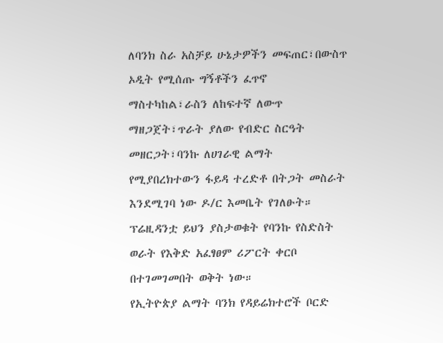ለባንክ ስራ አስቻይ ሁኔታዎችን መፍጠር፣በውስጥ ኦዲት የሚሰጡ ግኝቶችን ፈጥኖ ማስተካከል፣ራስን ለከፍተኛ ለውጥ ማዘጋጀት፣ጥራት ያለው የብድር ስርዓት መዘርጋት፣ባንኩ ለሀገራዊ ልማት የሚያበረክተውን ፋይዳ ተረድቶ በትጋት መስራት እንደሚገባ ነው ዶ/ር እመቤት የገለፁት።
ፕሬዚዳንቷ ይህን ያስታወቁት የባንኩ የስድስት ወራት የእቅድ አፈፃፀም ሪፖርት ቀርቦ በተገመገመበት ወቅት ነው።
የኢትዮጵያ ልማት ባንክ የዳይሬክተሮች ቦርድ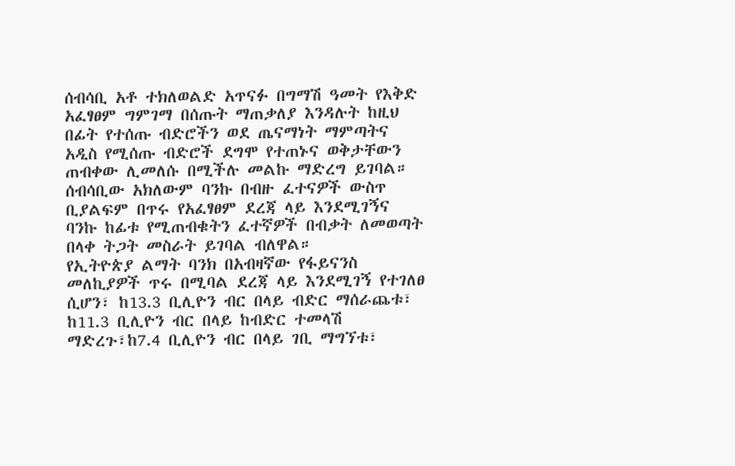ሰብሳቢ አቶ ተክለወልድ አጥናፉ በግማሽ ዓመት የእቅድ አፈፃፀም ግምገማ በሰጡት ማጠቃለያ እንዳሉት ከዚህ በፊት የተሰጡ ብድሮችን ወደ ጤናማነት ማምጣትና አዲስ የሚሰጡ ብድሮች ደግሞ የተጠኑና ወቅታቸውን ጠብቀው ሊመለሱ በሚችሉ መልኩ ማድረግ ይገባል።
ሰብሳቢው አክለውም ባንኩ በብዙ ፈተናዎች ውስጥ ቢያልፍም በጥሩ የአፈፃፀም ደረጃ ላይ እንደሚገኝና ባንኩ ከፊቱ የሚጠብቁትን ፈተኛዎች በብቃት ለመወጣት በላቀ ትጋት መስራት ይገባል ብለዋል።
የኢትዮጵያ ልማት ባንክ በአብዛኛው የፋይናንስ መለኪያዎች ጥሩ በሚባል ደረጃ ላይ እንደሚገኝ የተገለፀ ሲሆን፣ ከ13.3 ቢሊዮን ብር በላይ ብድር ማሰራጨቱ፣ ከ11.3 ቢሊዮን ብር በላይ ከብድር ተመላሽ ማድረጉ፣ከ7.4 ቢሊዮን ብር በላይ ገቢ ማግኘቱ፣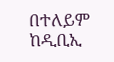በተለይም ከዲቢኢ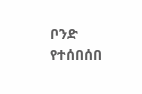ቦንድ የተሰበሰበ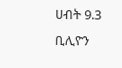ሀብት 9.3 ቢሊዮን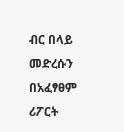ብር በላይ መድረሱን በአፈፃፀም ሪፖርት